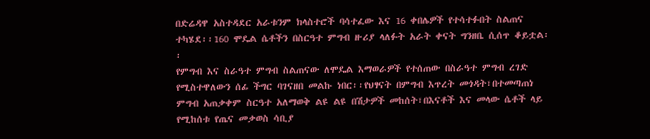በድሬዳዋ አስተዳደር አራቱንም ክላስተሮች ባሳተፈው እና 16 ቀበሌዎች የተሳተፉበት ስልጠና ተካሄደ፡፡160 ሞዴል ሴቶችን በስርዓተ ምግብ ዙሪያ ላለፉት አራት ቀናት ግንዘቤ ሲሰጥ ቆይቷል፡፡
የምግብ እና ስራዓተ ምግብ ስልጠናው ለሞዴል እማወራዎች የተሰጠው በስራዓተ ምግብ ረገድ የሚስተዋለውን ሰፊ ችግር ባገናዘበ መልኩ ነበር፡፡የህፃናት በምግብ እጥረት መጎዳት፣በተመጣጠነ ምግብ አጠቃቀም ስርዓተ አለማወቅ ልዩ ልዩ በሽታዎች መከሰት፣በእናቶች እና መላው ሴቶች ላይ የሚከሰቱ የጤና መቃወስ ሳቢያ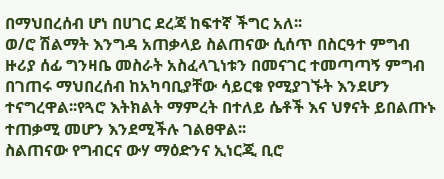በማህበረሰብ ሆነ በሀገር ደረጃ ከፍተኛ ችግር አለ፡፡
ወ/ሮ ሽልማት እንግዳ አጠቃላይ ስልጠናው ሲሰጥ በስርዓተ ምግብ ዙሪያ ሰፊ ግንዛቤ መስራት አስፈላጊነቱን በመናገር ተመጣጣኝ ምግብ በገጠሩ ማህበረሰብ ከአካባቢያቸው ሳይርቁ የሚያገኙት እንደሆን ተናግረዋል፡፡የጓሮ እትክልት ማምረት በተለይ ሴቶች እና ህፃናት ይበልጡኑ ተጠቃሚ መሆን እንደሚችሉ ገልፀዋል፡፡
ስልጠናው የግብርና ውሃ ማዕድንና ኢነርጂ ቢሮ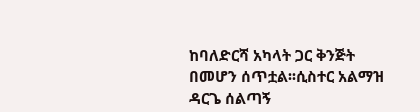ከባለድርሻ አካላት ጋር ቅንጅት በመሆን ሰጥቷል፡፡ሲስተር አልማዝ ዳርጌ ሰልጣኝ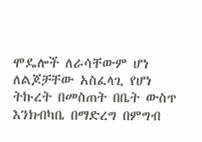ሞዴሎች ለራሳቸውም ሆነ ለልጆቻቸው አስፈላጊ የሆነ ትኩረት በመስጠት በቤት ውስጥ እንክብካቤ በማድረግ በምግብ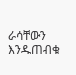ራሳቸውን እንዱጠብቁ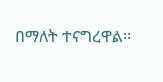በማለት ተናግረዋል፡፡